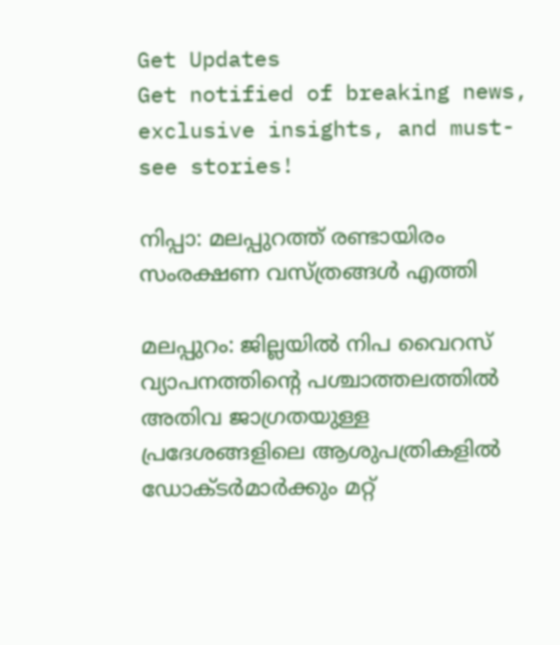Get Updates
Get notified of breaking news, exclusive insights, and must-see stories!

നിപ്പാ: മലപ്പുറത്ത് രണ്ടായിരം സംരക്ഷണ വസ്ത്രങ്ങള്‍ എത്തി

മലപ്പുറം: ജില്ലയില്‍ നിപ വൈറസ് വ്യാപനത്തിന്റെ പശ്ചാത്തലത്തില്‍ അതിവ ജാഗ്രതയുള്ള പ്രദേശങ്ങളിലെ ആശുപത്രികളില്‍ ഡോക്ടര്‍മാര്‍ക്കും മറ്റ്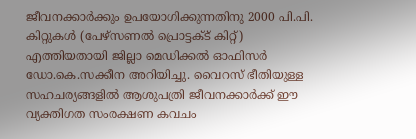ജീവനക്കാര്‍ക്കും ഉപയോഗിക്കുന്നതിനു 2000 പി.പി. കിറ്റുകള്‍ (പേഴ്‌സണല്‍ പ്രൊട്ടക്ട് കിറ്റ്) എത്തിയതായി ജില്ലാ മെഡിക്കല്‍ ഓഫിസര്‍ ഡോ.കെ.സക്കീന അറിയിച്ചു. വൈറസ് ഭീതിയുള്ള സഹചര്യങ്ങളില്‍ ആശുപത്രി ജീവനക്കാര്‍ക്ക് ഈ വ്യക്തിഗത സംരക്ഷണ കവചം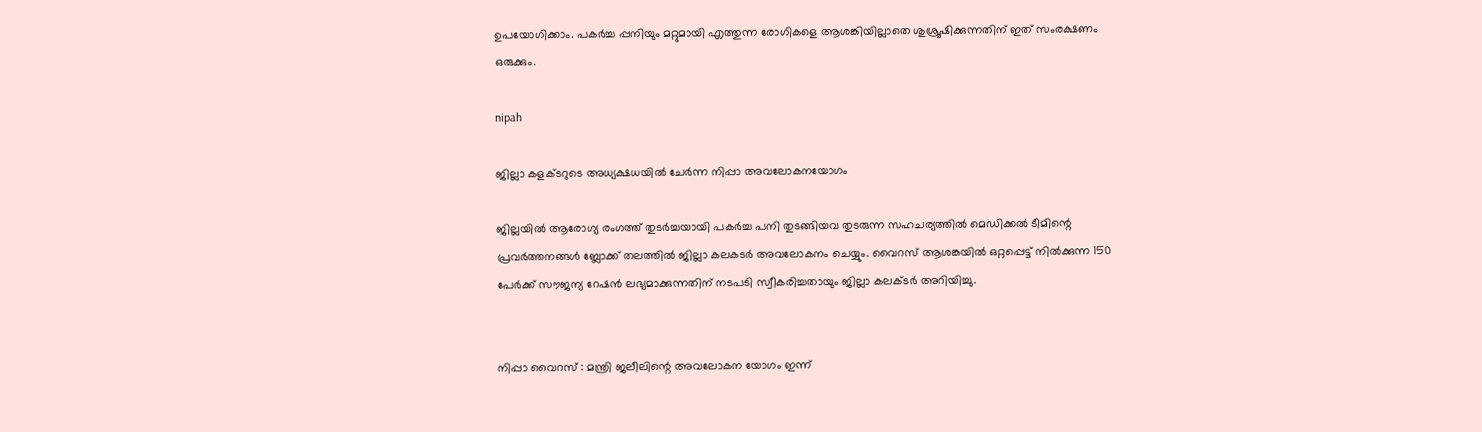ഉപയോഗിക്കാം. പകര്‍ച്ച പ്പനിയും മറ്റുമായി എത്തുന്ന രോഗികളെ ആശങ്കിയില്ലാതെ ശുശ്രൂഷിക്കുന്നതിന് ഇത് സംരക്ഷണം ഒരുക്കും.

nipah

ജില്ലാ കളക്ടറുടെ അധ്യക്ഷധയില്‍ ചേര്‍ന്ന നിപ്പാ അവലോകനയോഗം

ജില്ലയില്‍ ആരോഗ്യ രംഗത്ത് തുടര്‍ച്ചയായി പകര്‍ച്ച പനി തുടങ്ങിയവ തുടരുന്ന സഹചര്യത്തില്‍ മെഡിക്കല്‍ ടീമിന്റെ പ്രവര്‍ത്തനങ്ങള്‍ ബ്ലോക്ക് തലത്തില്‍ ജില്ലാ കലകടര്‍ അവലോകനം ചെയ്യും. വൈറസ് ആശങ്കയില്‍ ഒറ്റപ്പെട്ട് നില്‍ക്കുന്ന 150 പേര്‍ക്ക് സൗജന്യ റേഷന്‍ ലഭ്യമാക്കുന്നതിന് നടപടി സ്വീകരിച്ചതായും ജില്ലാ കലക്ടര്‍ അറിയിച്ചു.


നിപ്പാ വൈറസ് : മന്ത്രി ജലീലിന്റെ അവലോകന യോഗം ഇന്ന്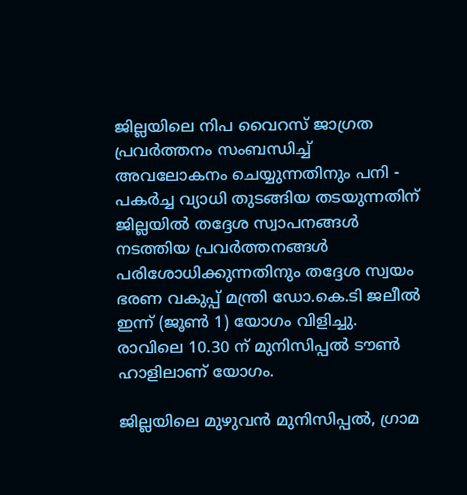ജില്ലയിലെ നിപ വൈറസ് ജാഗ്രത പ്രവര്‍ത്തനം സംബന്ധിച്ച് അവലോകനം ചെയ്യുന്നതിനും പനി - പകര്‍ച്ച വ്യാധി തുടങ്ങിയ തടയുന്നതിന് ജില്ലയില്‍ തദ്ദേശ സ്വാപനങ്ങള്‍ നടത്തിയ പ്രവര്‍ത്തനങ്ങള്‍ പരിശോധിക്കുന്നതിനും തദ്ദേശ സ്വയം ഭരണ വകുപ്പ് മന്ത്രി ഡോ.കെ.ടി ജലീല്‍ ഇന്ന് (ജൂണ്‍ 1) യോഗം വിളിച്ചു. രാവിലെ 10.30 ന് മുനിസിപ്പല്‍ ടൗണ്‍ ഹാളിലാണ് യോഗം.

ജില്ലയിലെ മുഴുവന്‍ മുനിസിപ്പല്‍, ഗ്രാമ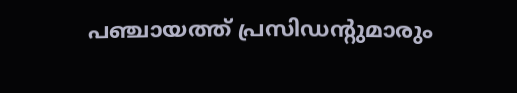പഞ്ചായത്ത് പ്രസിഡന്റുമാരും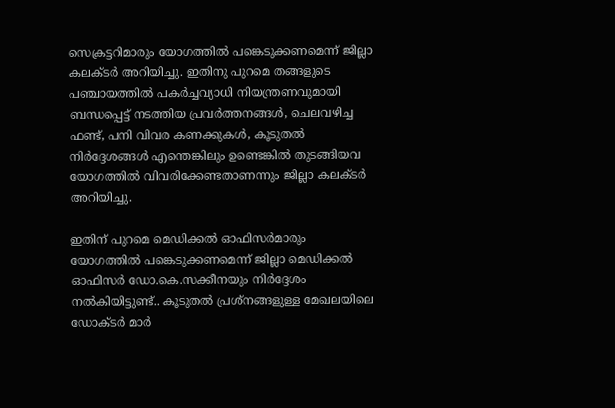സെക്രട്ടറിമാരും യോഗത്തില്‍ പങ്കെടുക്കണമെന്ന് ജില്ലാ കലക്ടര്‍ അറിയിച്ചു. ഇതിനു പുറമെ തങ്ങളുടെ പഞ്ചായത്തില്‍ പകര്‍ച്ചവ്യാധി നിയന്ത്രണവുമായി ബന്ധപ്പെട്ട് നടത്തിയ പ്രവര്‍ത്തനങ്ങള്‍, ചെലവഴിച്ച ഫണ്ട്, പനി വിവര കണക്കുകള്‍, കൂടുതല്‍ നിര്‍ദ്ദേശങ്ങള്‍ എന്തെങ്കിലും ഉണ്ടെങ്കില്‍ തുടങ്ങിയവ യോഗത്തില്‍ വിവരിക്കേണ്ടതാണന്നും ജില്ലാ കലക്ടര്‍ അറിയിച്ചു.

ഇതിന് പുറമെ മെഡിക്കല്‍ ഓഫിസര്‍മാരും യോഗത്തില്‍ പങ്കെടുക്കണമെന്ന് ജില്ലാ മെഡിക്കല്‍ ഓഫിസര്‍ ഡോ.കെ.സക്കീനയും നിര്‍ദ്ദേശം നല്‍കിയിട്ടുണ്ട്.. കൂടുതല്‍ പ്രശ്‌നങ്ങളുള്ള മേഖലയിലെ ഡോക്ടര്‍ മാര്‍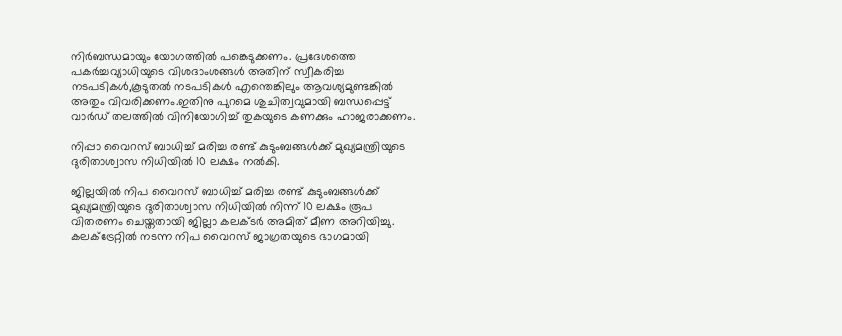നിര്‍ബന്ധമായും യോഗത്തില്‍ പങ്കെടുക്കണം. പ്രദേശത്തെ പകര്‍ച്ചവ്യാധിയുടെ വിശദാംശങ്ങള്‍ അതിന് സ്വീകരിച്ച നടപടികള്‍,കൂടുതല്‍ നടപടികള്‍ എന്തെങ്കിലും ആവശ്യമുണ്ടങ്കില്‍ അതും വിവരിക്കണം.ഇതിനു പുറമെ ശുചിത്വവുമായി ബന്ധപ്പെട്ട് വാര്‍ഡ് തലത്തില്‍ വിനിയോഗിച്ച് തുകയുടെ കണക്കും ഹാജരാക്കണം.

നിപ്പാ വൈറസ് ബാധിച്ച് മരിച്ച രണ്ട് കുടുംബങ്ങള്‍ക്ക് മുഖ്യമന്ത്രിയുടെ ദുരിതാശ്വാസ നിധിയില്‍ 10 ലക്ഷം നല്‍കി.

ജില്ലയില്‍ നിപ വൈറസ് ബാധിച്ച് മരിച്ച രണ്ട് കുടുംബങ്ങള്‍ക്ക് മുഖ്യമന്ത്രിയുടെ ദുരിതാശ്വാസ നിധിയില്‍ നിന്ന് 10 ലക്ഷം രൂപ വിതരണം ചെയ്തതായി ജില്ലാ കലക്ടര്‍ അമിത് മീണ അറിയിച്ചു. കലക്‌ട്രേറ്റില്‍ നടന്ന നിപ വൈറസ് ജാഗ്രതയുടെ ഭാഗമായി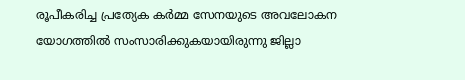രൂപീകരിച്ച പ്രത്യേക കര്‍മ്മ സേനയുടെ അവലോകന യോഗത്തില്‍ സംസാരിക്കുകയായിരുന്നു ജില്ലാ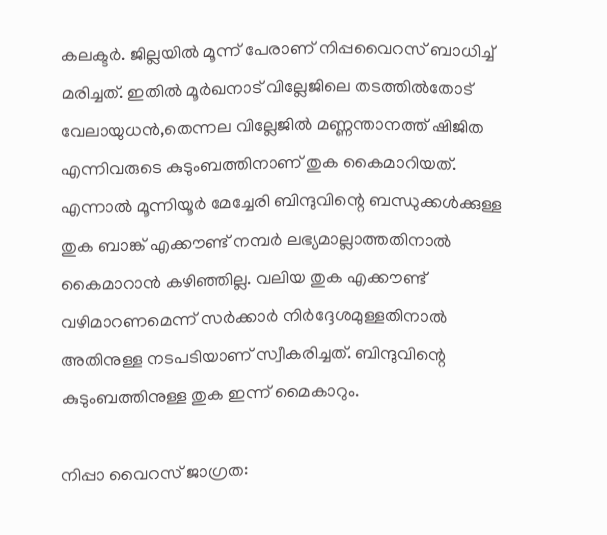കലക്ടര്‍. ജില്ലയില്‍ മൂന്ന് പേരാണ് നിപ്പവൈറസ് ബാധിച്ച് മരിച്ചത്. ഇതില്‍ മൂര്‍ഖനാട് വില്ലേജിലെ തടത്തില്‍തോട് വേലായുധന്‍,തെന്നല വില്ലേജില്‍ മണ്ണന്താനത്ത് ഷിജിത എന്നിവരുടെ കുടുംബത്തിനാണ് തുക കൈമാറിയത്. എന്നാല്‍ മൂന്നിയൂര്‍ മേച്ചേരി ബിന്ദുവിന്റെ ബന്ധുക്കള്‍ക്കുള്ള തുക ബാങ്ക് എക്കൗണ്ട് നമ്പര്‍ ലഭ്യമാല്ലാത്തതിനാല്‍ കൈമാറാന്‍ കഴിഞ്ഞില്ല. വലിയ തുക എക്കൗണ്ട് വഴിമാറണമെന്ന് സര്‍ക്കാര്‍ നിര്‍ദ്ദേശമുള്ളതിനാല്‍ അതിനുള്ള നടപടിയാണ് സ്വീകരിച്ചത്. ബിന്ദുവിന്റെ കുടുംബത്തിനുള്ള തുക ഇന്ന് മൈകാറും.

നിപ്പാ വൈറസ് ജാഗ്രത: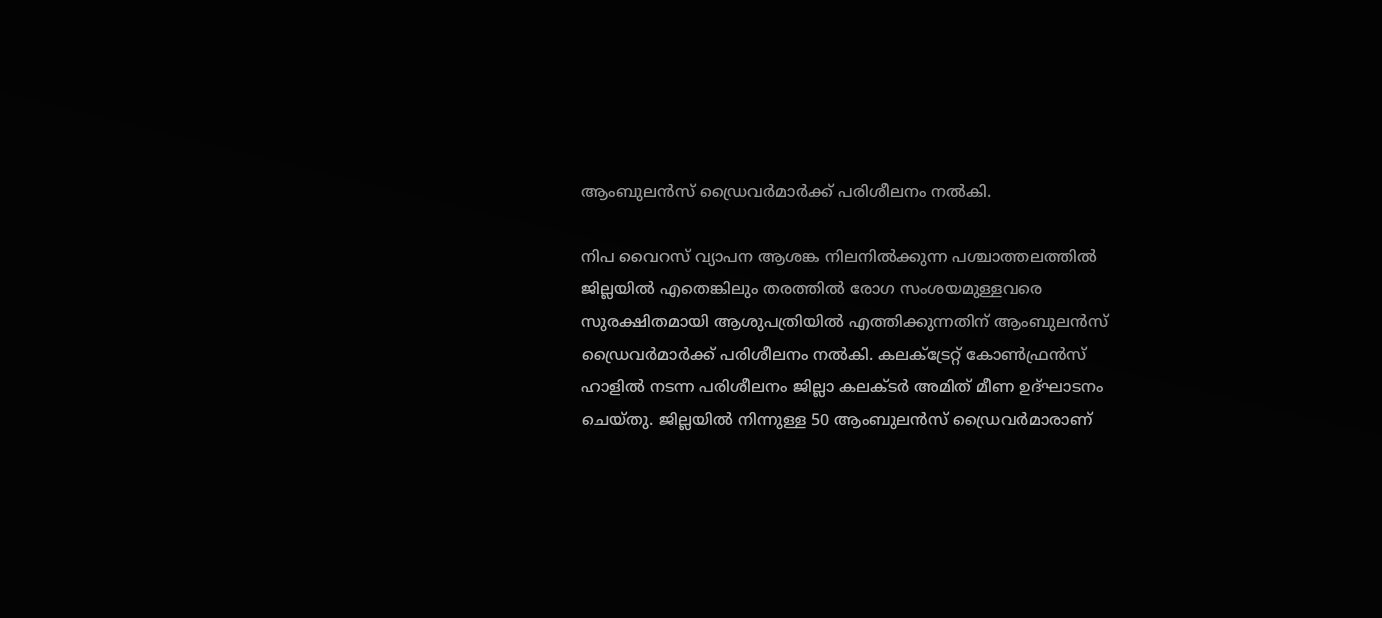ആംബുലന്‍സ് ഡ്രൈവര്‍മാര്‍ക്ക് പരിശീലനം നല്‍കി.

നിപ വൈറസ് വ്യാപന ആശങ്ക നിലനില്‍ക്കുന്ന പശ്ചാത്തലത്തില്‍ ജില്ലയില്‍ എതെങ്കിലും തരത്തില്‍ രോഗ സംശയമുള്ളവരെ സുരക്ഷിതമായി ആശുപത്രിയില്‍ എത്തിക്കുന്നതിന് ആംബുലന്‍സ് ഡ്രൈവര്‍മാര്‍ക്ക് പരിശീലനം നല്‍കി. കലക്‌ട്രേറ്റ് കോണ്‍ഫ്രന്‍സ് ഹാളില്‍ നടന്ന പരിശീലനം ജില്ലാ കലക്ടര്‍ അമിത് മീണ ഉദ്ഘാടനം ചെയ്തു. ജില്ലയില്‍ നിന്നുള്ള 50 ആംബുലന്‍സ് ഡ്രൈവര്‍മാരാണ്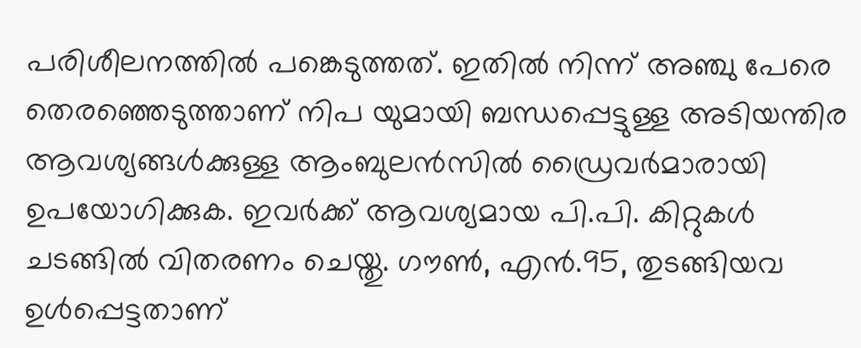പരിശീലനത്തില്‍ പങ്കെടുത്തത്. ഇതില്‍ നിന്ന് അഞ്ചു പേരെ തെരഞ്ഞെടുത്താണ് നിപ യുമായി ബന്ധപ്പെട്ടുള്ള അടിയന്തിര ആവശ്യങ്ങള്‍ക്കുള്ള ആംബുലന്‍സില്‍ ഡ്രൈവര്‍മാരായി ഉപയോഗിക്കുക. ഇവര്‍ക്ക് ആവശ്യമായ പി.പി. കിറ്റുകള്‍ ചടങ്ങില്‍ വിതരണം ചെയ്തു. ഗൗണ്‍, എന്‍.95, തുടങ്ങിയവ ഉള്‍പ്പെട്ടതാണ്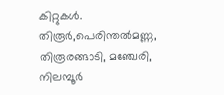കിറ്റുകള്‍. തിരൂര്‍,പെരിന്തല്‍മണ്ണ, തിരൂരങ്ങാടി, മഞ്ചേരി, നിലമ്പൂര്‍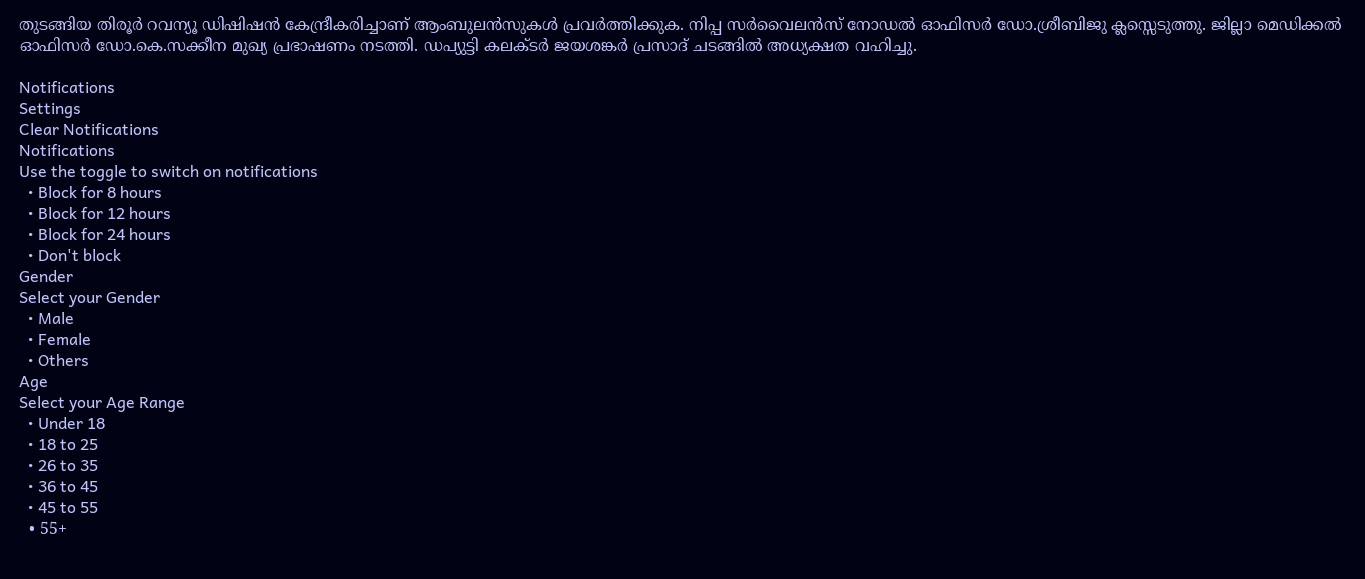തുടങ്ങിയ തിരൂര്‍ റവന്യൂ ഡിഷിഷന്‍ കേന്ദ്രീകരിച്ചാണ് ആംബുലന്‍സുകള്‍ പ്രവര്‍ത്തിക്കുക. നിപ്പ സര്‍വൈലന്‍സ് നോഡല്‍ ഓഫിസര്‍ ഡോ.ശ്രീബിജു ക്ലസ്സെടുത്തു. ജില്ലാ മെഡിക്കല്‍ ഓഫിസര്‍ ഡോ.കെ.സക്കീന മുഖ്യ പ്രഭാഷണം നടത്തി. ഡപ്യുട്ടി കലക്ടര്‍ ജയശങ്കര്‍ പ്രസാദ് ചടങ്ങില്‍ അധ്യക്ഷത വഹിച്ചു.

Notifications
Settings
Clear Notifications
Notifications
Use the toggle to switch on notifications
  • Block for 8 hours
  • Block for 12 hours
  • Block for 24 hours
  • Don't block
Gender
Select your Gender
  • Male
  • Female
  • Others
Age
Select your Age Range
  • Under 18
  • 18 to 25
  • 26 to 35
  • 36 to 45
  • 45 to 55
  • 55+